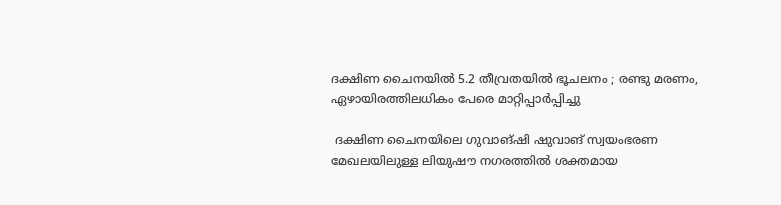ദക്ഷിണ ചൈനയിൽ 5.2 തീവ്രതയിൽ ഭൂചലനം ; രണ്ടു മരണം, ഏഴായിരത്തിലധികം പേരെ മാറ്റിപ്പാർപ്പിച്ചു

 ദക്ഷിണ ചൈനയിലെ ഗുവാങ്ഷി ഷുവാങ് സ്വയംഭരണ മേഖലയിലുള്ള ലിയുഷൗ നഗരത്തിൽ ശക്തമായ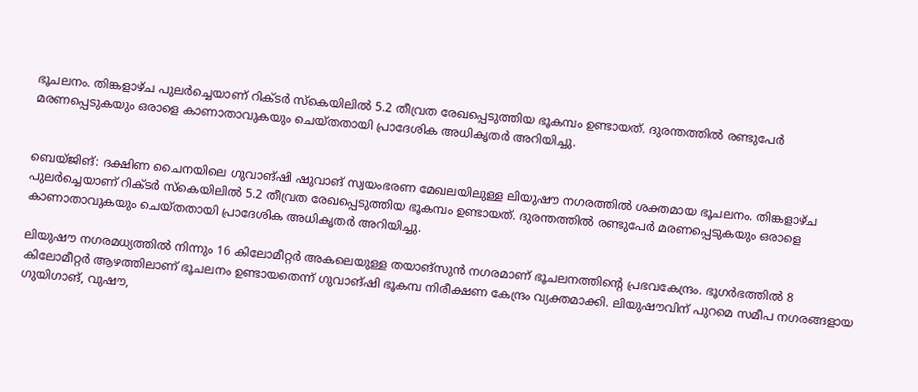ഭൂചലനം. തിങ്കളാഴ്ച പുലർച്ചെയാണ് റിക്ടർ സ്കെയിലിൽ 5.2 തീവ്രത രേഖപ്പെടുത്തിയ ഭൂകമ്പം ഉണ്ടായത്. ദുരന്തത്തിൽ രണ്ടുപേർ മരണപ്പെടുകയും ഒരാളെ കാണാതാവുകയും ചെയ്തതായി പ്രാദേശിക അധികൃതർ അറിയിച്ചു.


ബെയ്ജിങ്: ദക്ഷിണ ചൈനയിലെ ഗുവാങ്ഷി ഷുവാങ് സ്വയംഭരണ മേഖലയിലുള്ള ലിയുഷൗ നഗരത്തിൽ ശക്തമായ ഭൂചലനം. തിങ്കളാഴ്ച പുലർച്ചെയാണ് റിക്ടർ സ്കെയിലിൽ 5.2 തീവ്രത രേഖപ്പെടുത്തിയ ഭൂകമ്പം ഉണ്ടായത്. ദുരന്തത്തിൽ രണ്ടുപേർ മരണപ്പെടുകയും ഒരാളെ കാണാതാവുകയും ചെയ്തതായി പ്രാദേശിക അധികൃതർ അറിയിച്ചു.

ലിയുഷൗ നഗരമധ്യത്തിൽ നിന്നും 16 കിലോമീറ്റർ അകലെയുള്ള തയാങ്‌സുൻ നഗരമാണ് ഭൂചലനത്തിന്റെ പ്രഭവകേന്ദ്രം. ഭൂഗർഭത്തിൽ 8 കിലോമീറ്റർ ആഴത്തിലാണ് ഭൂചലനം ഉണ്ടായതെന്ന് ഗുവാങ്ഷി ഭൂകമ്പ നിരീക്ഷണ കേന്ദ്രം വ്യക്തമാക്കി. ലിയുഷൗവിന് പുറമെ സമീപ നഗരങ്ങളായ ഗുയിഗാങ്, വുഷൗ,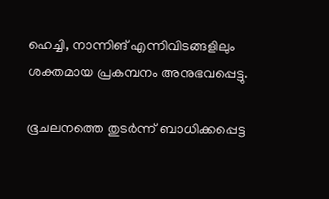ഹെച്ചി, നാന്നിങ് എന്നിവിടങ്ങളിലും ശക്തമായ പ്രകമ്പനം അനുഭവപ്പെട്ടു.

ഭൂചലനത്തെ തുടർന്ന് ബാധിക്കപ്പെട്ട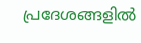പ്രദേശങ്ങളിൽ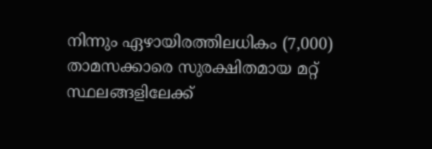നിന്നും ഏഴായിരത്തിലധികം (7,000) താമസക്കാരെ സുരക്ഷിതമായ മറ്റ് സ്ഥലങ്ങളിലേക്ക്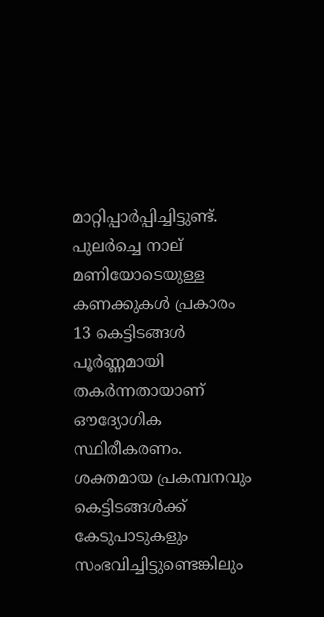മാറ്റിപ്പാർപ്പിച്ചിട്ടുണ്ട്. പുലർച്ചെ നാല് മണിയോടെയുള്ള കണക്കുകൾ പ്രകാരം 13 കെട്ടിടങ്ങൾ പൂർണ്ണമായി തകർന്നതായാണ് ഔദ്യോഗിക സ്ഥിരീകരണം. ശക്തമായ പ്രകമ്പനവും കെട്ടിടങ്ങൾക്ക് കേടുപാടുകളും സംഭവിച്ചിട്ടുണ്ടെങ്കിലും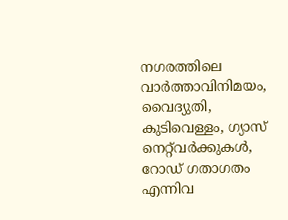നഗരത്തിലെ വാർത്താവിനിമയം, വൈദ്യുതി, കുടിവെള്ളം, ഗ്യാസ് നെറ്റ്‌വർക്കുകൾ, റോഡ് ഗതാഗതം എന്നിവ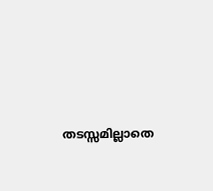തടസ്സമില്ലാതെ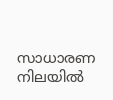സാധാരണ നിലയിൽ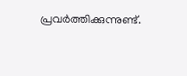പ്രവർത്തിക്കുന്നുണ്ട്.